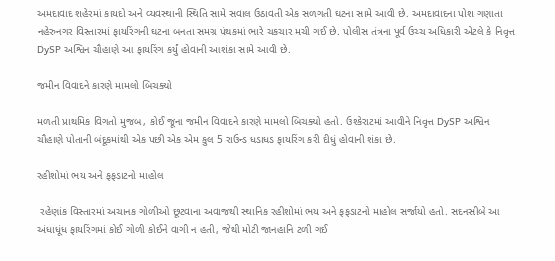અમદાવાદ શહેરમાં કાયદો અને વ્યવસ્થાની સ્થિતિ સામે સવાલ ઉઠાવતી એક સળગતી ઘટના સામે આવી છે. અમદાવાદના પોશ ગણાતા નહેરુનગર વિસ્તારમાં ફાયરિંગની ઘટના બનતા સમગ્ર પંથકમાં ભારે ચકચાર મચી ગઈ છે. પોલીસ તંત્રના પૂર્વ ઉચ્ચ અધિકારી એટલે કે નિવૃત્ત DySP અશ્વિન ચૌહાણે આ ફાયરિંગ કર્યું હોવાની આશંકા સામે આવી છે.

જમીન વિવાદને કારણે મામલો બિચક્યો

મળતી પ્રાથમિક વિગતો મુજબ, કોઈ જૂના જમીન વિવાદને કારણે મામલો બિચક્યો હતો. ઉશ્કેરાટમાં આવીને નિવૃત્ત DySP અશ્વિન ચૌહાણે પોતાની બંદૂકમાંથી એક પછી એક એમ કુલ 5 રાઉન્ડ ધડાધડ ફાયરિંગ કરી દીધું હોવાની શંકા છે.

રહીશોમાં ભય અને ફફડાટનો માહોલ

 રહેણાંક વિસ્તારમાં અચાનક ગોળીઓ છૂટવાના અવાજથી સ્થાનિક રહીશોમાં ભય અને ફફડાટનો માહોલ સર્જાયો હતો. સદનસીબે આ અંધાધૂંધ ફાયરિંગમાં કોઈ ગોળી કોઈને વાગી ન હતી, જેથી મોટી જાનહાનિ ટળી ગઈ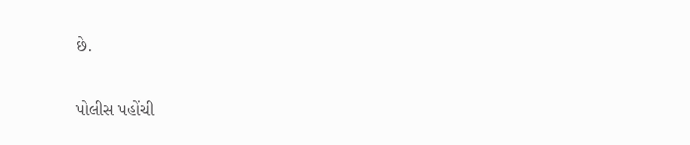છે.

પોલીસ પહોંચી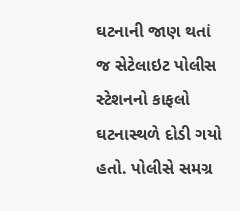ઘટનાની જાણ થતાં જ સેટેલાઇટ પોલીસ સ્ટેશનનો કાફલો ઘટનાસ્થળે દોડી ગયો હતો. પોલીસે સમગ્ર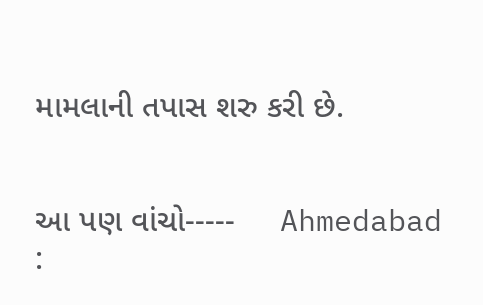મામલાની તપાસ શરુ કરી છે.


આ પણ વાંચો-----     Ahmedabad :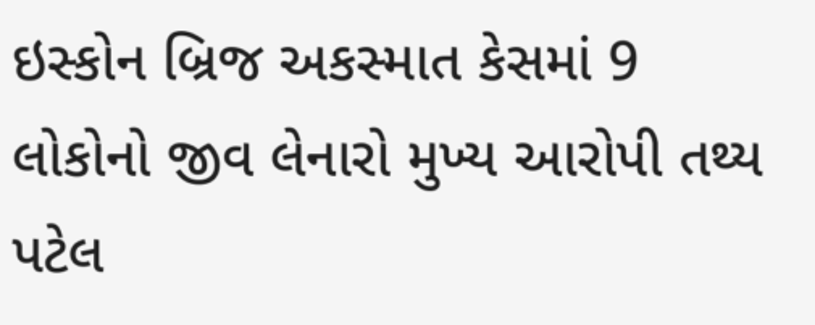ઇસ્કોન બ્રિજ અકસ્માત કેસમાં 9 લોકોનો જીવ લેનારો મુખ્ય આરોપી તથ્ય પટેલ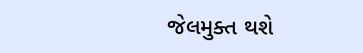જેલમુક્ત થશે